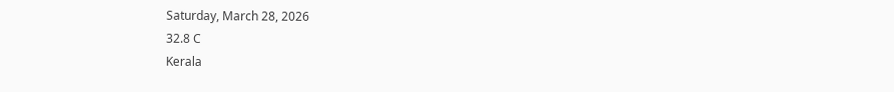Saturday, March 28, 2026
32.8 C
Kerala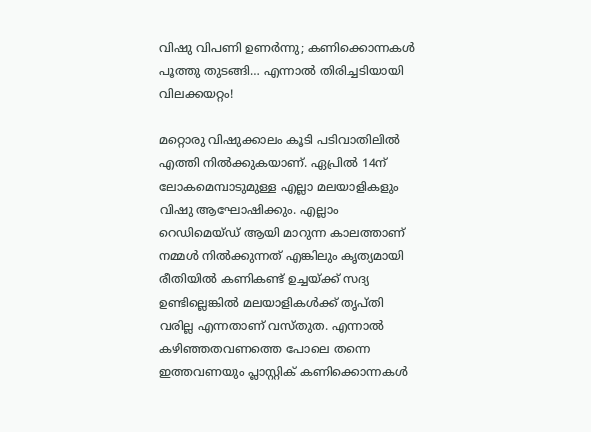വിഷു വിപണി ഉണർന്നു; കണിക്കൊന്നകൾ പൂത്തു തുടങ്ങി… എന്നാൽ തിരിച്ചടിയായി വിലക്കയറ്റം!

മറ്റൊരു വിഷുക്കാലം കൂടി പടിവാതിലിൽ എത്തി നിൽക്കുകയാണ്. ഏപ്രിൽ 14ന് ലോകമെമ്പാടുമുള്ള എല്ലാ മലയാളികളും വിഷു ആഘോഷിക്കും. എല്ലാം റെഡിമെയ്ഡ് ആയി മാറുന്ന കാലത്താണ് നമ്മൾ നിൽക്കുന്നത് എങ്കിലും കൃത്യമായി രീതിയിൽ കണികണ്ട് ഉച്ചയ്ക്ക് സദ്യ ഉണ്ടില്ലെങ്കിൽ മലയാളികൾക്ക് തൃപ്തി വരില്ല എന്നതാണ് വസ്തുത. എന്നാൽ കഴിഞ്ഞതവണത്തെ പോലെ തന്നെ ഇത്തവണയും പ്ലാസ്റ്റിക് കണിക്കൊന്നകൾ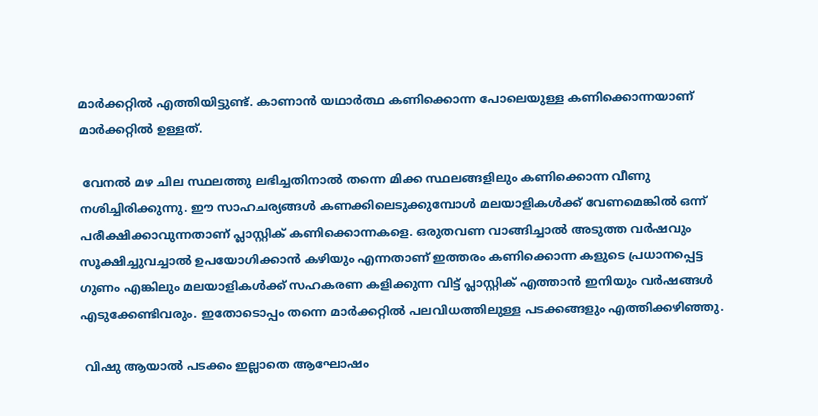മാർക്കറ്റിൽ എത്തിയിട്ടുണ്ട്. കാണാൻ യഥാർത്ഥ കണിക്കൊന്ന പോലെയുള്ള കണിക്കൊന്നയാണ് മാർക്കറ്റിൽ ഉള്ളത്.

 വേനൽ മഴ ചില സ്ഥലത്തു ലഭിച്ചതിനാൽ തന്നെ മിക്ക സ്ഥലങ്ങളിലും കണിക്കൊന്ന വീണു നശിച്ചിരിക്കുന്നു. ഈ സാഹചര്യങ്ങൾ കണക്കിലെടുക്കുമ്പോൾ മലയാളികൾക്ക് വേണമെങ്കിൽ ഒന്ന് പരീക്ഷിക്കാവുന്നതാണ് പ്ലാസ്റ്റിക് കണിക്കൊന്നകളെ. ഒരുതവണ വാങ്ങിച്ചാൽ അടുത്ത വർഷവും സൂക്ഷിച്ചുവച്ചാൽ ഉപയോഗിക്കാൻ കഴിയും എന്നതാണ് ഇത്തരം കണിക്കൊന്ന കളുടെ പ്രധാനപ്പെട്ട ഗുണം എങ്കിലും മലയാളികൾക്ക് സഹകരണ കളിക്കുന്ന വിട്ട് പ്ലാസ്റ്റിക് എത്താൻ ഇനിയും വർഷങ്ങൾ എടുക്കേണ്ടിവരും. ഇതോടൊപ്പം തന്നെ മാർക്കറ്റിൽ പലവിധത്തിലുള്ള പടക്കങ്ങളും എത്തിക്കഴിഞ്ഞു.

 വിഷു ആയാൽ പടക്കം ഇല്ലാതെ ആഘോഷം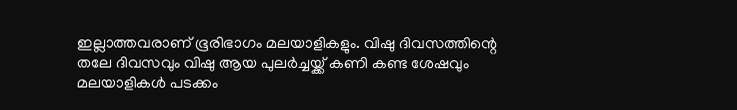ഇല്ലാത്തവരാണ് ഭൂരിഭാഗം മലയാളികളും. വിഷു ദിവസത്തിന്റെ തലേ ദിവസവും വിഷു ആയ പുലർച്ചയ്ക്ക് കണി കണ്ട ശേഷവും മലയാളികൾ പടക്കം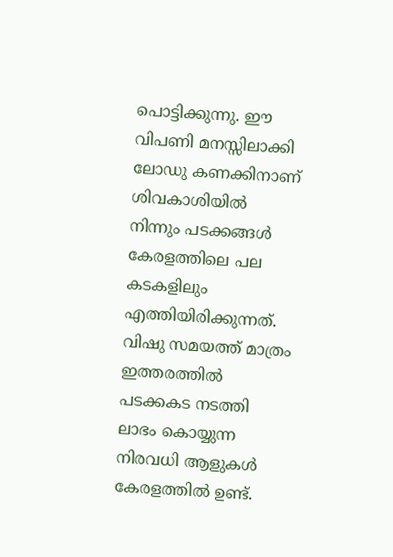പൊട്ടിക്കുന്നു. ഈ വിപണി മനസ്സിലാക്കി ലോഡു കണക്കിനാണ് ശിവകാശിയിൽ നിന്നും പടക്കങ്ങൾ കേരളത്തിലെ പല കടകളിലും എത്തിയിരിക്കുന്നത്. വിഷു സമയത്ത് മാത്രം ഇത്തരത്തിൽ പടക്കകട നടത്തി ലാഭം കൊയ്യുന്ന നിരവധി ആളുകൾ കേരളത്തിൽ ഉണ്ട്.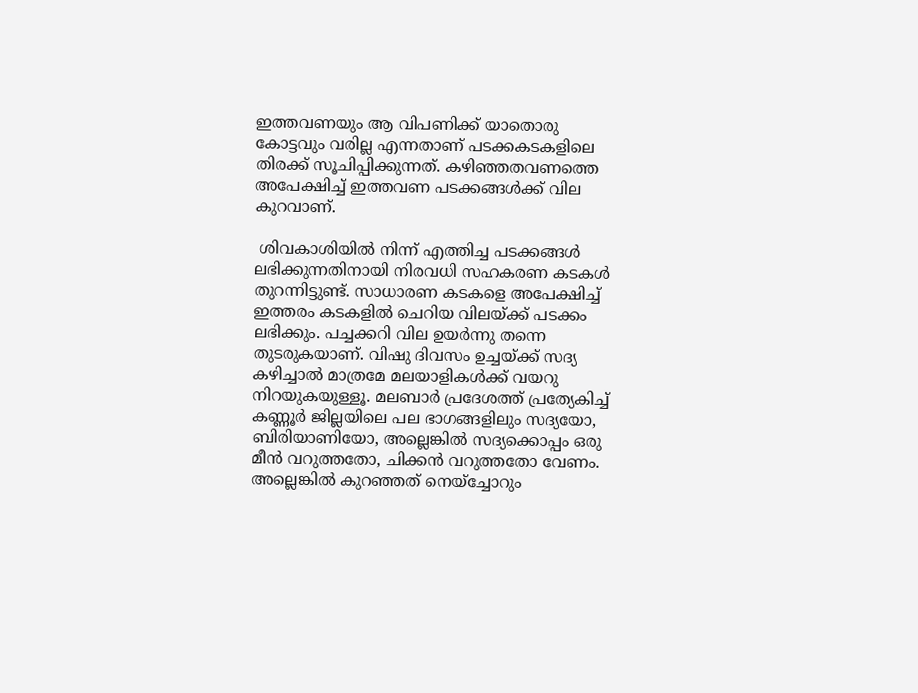ഇത്തവണയും ആ വിപണിക്ക് യാതൊരു കോട്ടവും വരില്ല എന്നതാണ് പടക്കകടകളിലെ തിരക്ക് സൂചിപ്പിക്കുന്നത്. കഴിഞ്ഞതവണത്തെ അപേക്ഷിച്ച് ഇത്തവണ പടക്കങ്ങൾക്ക് വില കുറവാണ്.

 ശിവകാശിയിൽ നിന്ന് എത്തിച്ച പടക്കങ്ങൾ ലഭിക്കുന്നതിനായി നിരവധി സഹകരണ കടകൾ തുറന്നിട്ടുണ്ട്. സാധാരണ കടകളെ അപേക്ഷിച്ച് ഇത്തരം കടകളിൽ ചെറിയ വിലയ്ക്ക് പടക്കം ലഭിക്കും. പച്ചക്കറി വില ഉയർന്നു തന്നെ തുടരുകയാണ്. വിഷു ദിവസം ഉച്ചയ്ക്ക് സദ്യ കഴിച്ചാൽ മാത്രമേ മലയാളികൾക്ക് വയറു നിറയുകയുള്ളൂ. മലബാർ പ്രദേശത്ത് പ്രത്യേകിച്ച് കണ്ണൂർ ജില്ലയിലെ പല ഭാഗങ്ങളിലും സദ്യയോ, ബിരിയാണിയോ, അല്ലെങ്കിൽ സദ്യക്കൊപ്പം ഒരു മീൻ വറുത്തതോ, ചിക്കൻ വറുത്തതോ വേണം. അല്ലെങ്കിൽ കുറഞ്ഞത് നെയ്ച്ചോറും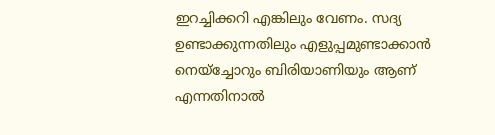ഇറച്ചിക്കറി എങ്കിലും വേണം. സദ്യ ഉണ്ടാക്കുന്നതിലും എളുപ്പമുണ്ടാക്കാൻ നെയ്ച്ചോറും ബിരിയാണിയും ആണ് എന്നതിനാൽ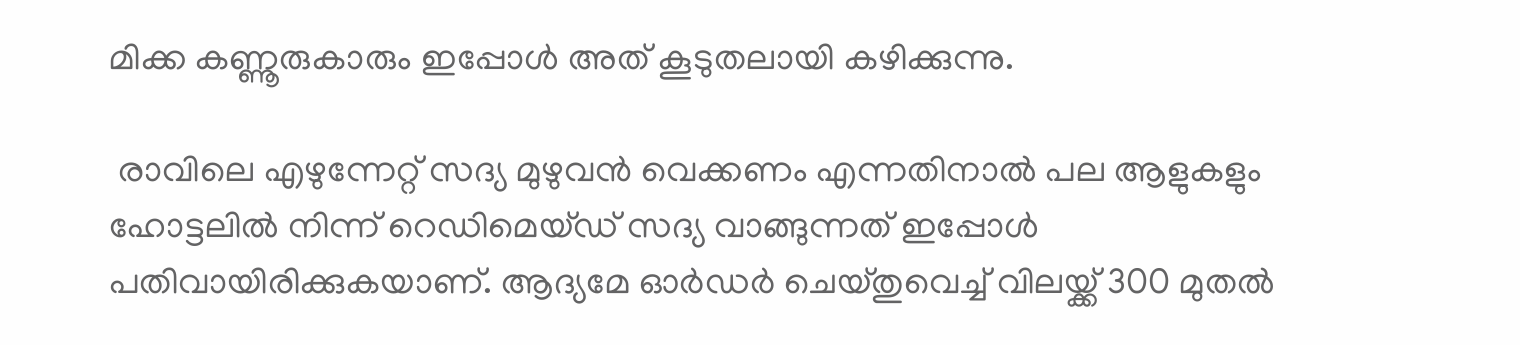മിക്ക കണ്ണൂരുകാരും ഇപ്പോൾ അത് കൂടുതലായി കഴിക്കുന്നു.

 രാവിലെ എഴുന്നേറ്റ് സദ്യ മുഴുവൻ വെക്കണം എന്നതിനാൽ പല ആളുകളും ഹോട്ടലിൽ നിന്ന് റെഡിമെയ്ഡ് സദ്യ വാങ്ങുന്നത് ഇപ്പോൾ പതിവായിരിക്കുകയാണ്. ആദ്യമേ ഓർഡർ ചെയ്തുവെച്ച് വിലയ്ക്ക് 300 മുതൽ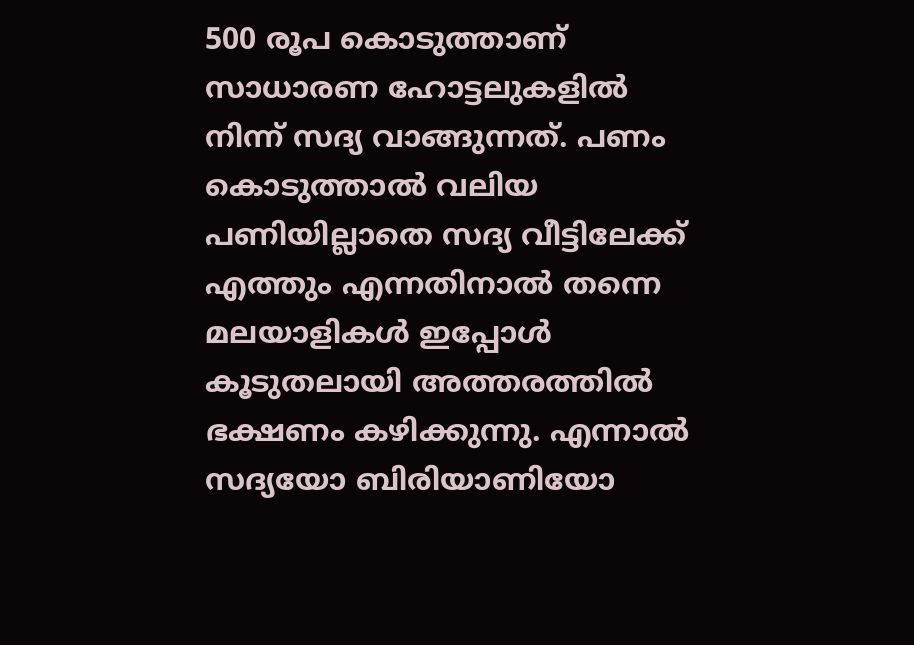500 രൂപ കൊടുത്താണ് സാധാരണ ഹോട്ടലുകളിൽ നിന്ന് സദ്യ വാങ്ങുന്നത്. പണം കൊടുത്താൽ വലിയ പണിയില്ലാതെ സദ്യ വീട്ടിലേക്ക് എത്തും എന്നതിനാൽ തന്നെ മലയാളികൾ ഇപ്പോൾ കൂടുതലായി അത്തരത്തിൽ ഭക്ഷണം കഴിക്കുന്നു. എന്നാൽ സദ്യയോ ബിരിയാണിയോ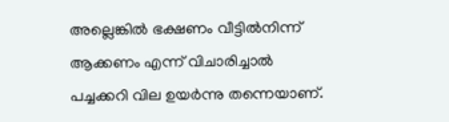അല്ലെങ്കിൽ ഭക്ഷണം വീട്ടിൽനിന്ന് ആക്കണം എന്ന് വിചാരിച്ചാൽ പച്ചക്കറി വില ഉയർന്നു തന്നെയാണ്.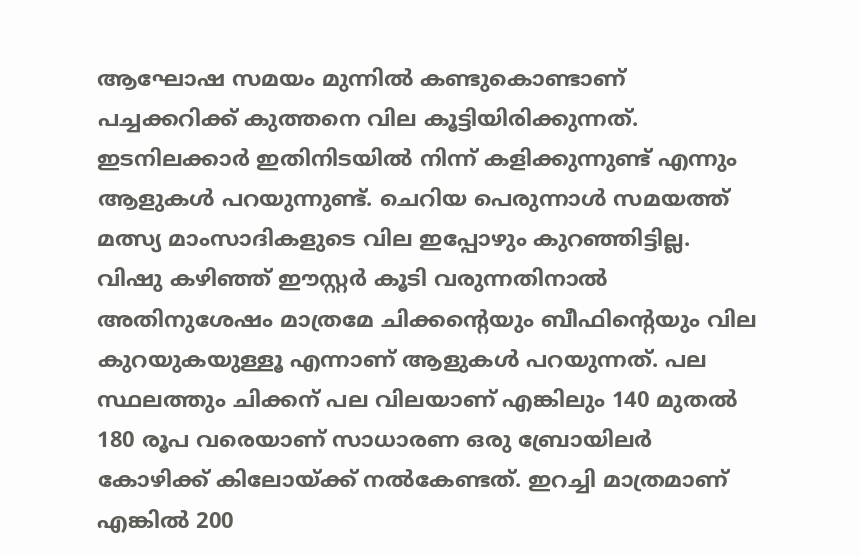ആഘോഷ സമയം മുന്നിൽ കണ്ടുകൊണ്ടാണ് പച്ചക്കറിക്ക് കുത്തനെ വില കൂട്ടിയിരിക്കുന്നത്. ഇടനിലക്കാർ ഇതിനിടയിൽ നിന്ന് കളിക്കുന്നുണ്ട് എന്നും ആളുകൾ പറയുന്നുണ്ട്. ചെറിയ പെരുന്നാൾ സമയത്ത് മത്സ്യ മാംസാദികളുടെ വില ഇപ്പോഴും കുറഞ്ഞിട്ടില്ല. വിഷു കഴിഞ്ഞ് ഈസ്റ്റർ കൂടി വരുന്നതിനാൽ അതിനുശേഷം മാത്രമേ ചിക്കന്റെയും ബീഫിന്റെയും വില കുറയുകയുള്ളൂ എന്നാണ് ആളുകൾ പറയുന്നത്. പല സ്ഥലത്തും ചിക്കന് പല വിലയാണ് എങ്കിലും 140 മുതൽ 180 രൂപ വരെയാണ് സാധാരണ ഒരു ബ്രോയിലർ കോഴിക്ക് കിലോയ്ക്ക് നൽകേണ്ടത്. ഇറച്ചി മാത്രമാണ് എങ്കിൽ 200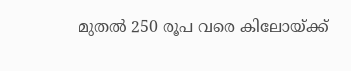മുതൽ 250 രൂപ വരെ കിലോയ്ക്ക്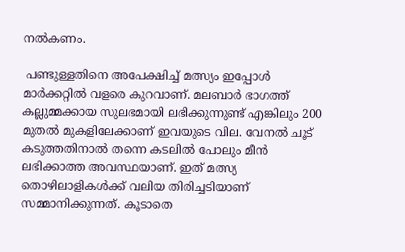നൽകണം.

 പണ്ടുള്ളതിനെ അപേക്ഷിച്ച് മത്സ്യം ഇപ്പോൾ മാർക്കറ്റിൽ വളരെ കുറവാണ്. മലബാർ ഭാഗത്ത് കല്ലുമ്മക്കായ സുലഭമായി ലഭിക്കുന്നുണ്ട് എങ്കിലും 200 മുതൽ മുകളിലേക്കാണ് ഇവയുടെ വില. വേനൽ ചൂട് കടുത്തതിനാൽ തന്നെ കടലിൽ പോലും മീൻ ലഭിക്കാത്ത അവസ്ഥയാണ്. ഇത് മത്സ്യ തൊഴിലാളികൾക്ക് വലിയ തിരിച്ചടിയാണ് സമ്മാനിക്കുന്നത്. കൂടാതെ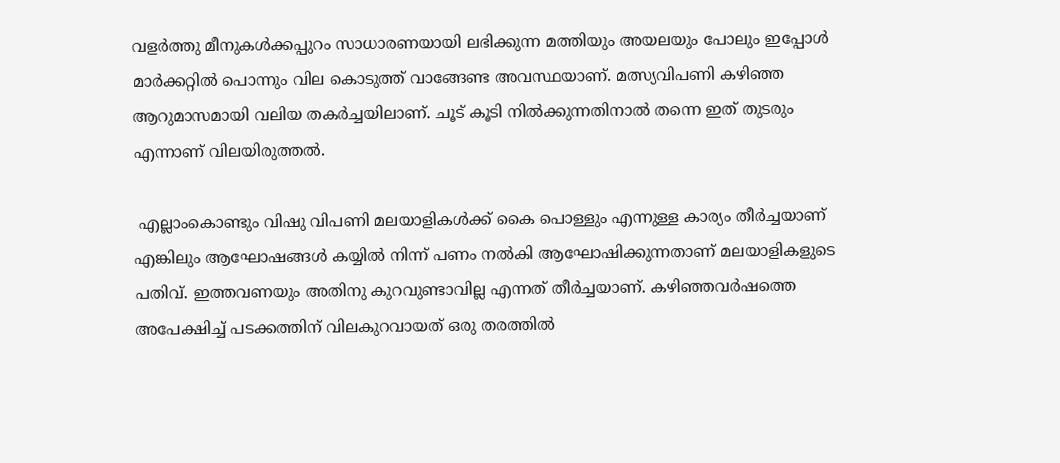വളർത്തു മീനുകൾക്കപ്പുറം സാധാരണയായി ലഭിക്കുന്ന മത്തിയും അയലയും പോലും ഇപ്പോൾ മാർക്കറ്റിൽ പൊന്നും വില കൊടുത്ത് വാങ്ങേണ്ട അവസ്ഥയാണ്. മത്സ്യവിപണി കഴിഞ്ഞ ആറുമാസമായി വലിയ തകർച്ചയിലാണ്. ചൂട് കൂടി നിൽക്കുന്നതിനാൽ തന്നെ ഇത് തുടരും എന്നാണ് വിലയിരുത്തൽ.

 എല്ലാംകൊണ്ടും വിഷു വിപണി മലയാളികൾക്ക് കൈ പൊള്ളും എന്നുള്ള കാര്യം തീർച്ചയാണ് എങ്കിലും ആഘോഷങ്ങൾ കയ്യിൽ നിന്ന് പണം നൽകി ആഘോഷിക്കുന്നതാണ് മലയാളികളുടെ പതിവ്. ഇത്തവണയും അതിനു കുറവുണ്ടാവില്ല എന്നത് തീർച്ചയാണ്. കഴിഞ്ഞവർഷത്തെ അപേക്ഷിച്ച് പടക്കത്തിന് വിലകുറവായത് ഒരു തരത്തിൽ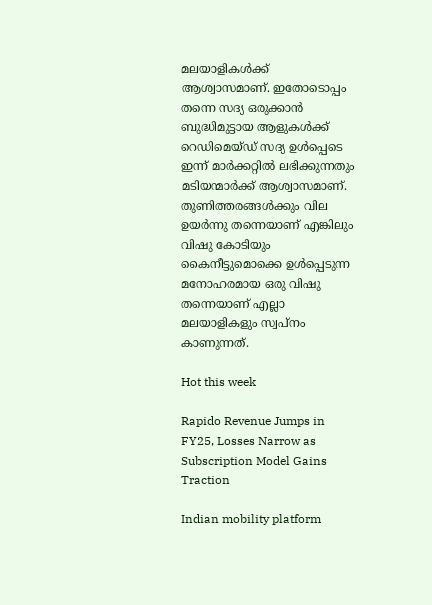മലയാളികൾക്ക് ആശ്വാസമാണ്. ഇതോടൊപ്പം തന്നെ സദ്യ ഒരുക്കാൻ ബുദ്ധിമുട്ടായ ആളുകൾക്ക് റെഡിമെയ്ഡ് സദ്യ ഉൾപ്പെടെ ഇന്ന് മാർക്കറ്റിൽ ലഭിക്കുന്നതും മടിയന്മാർക്ക് ആശ്വാസമാണ്. തുണിത്തരങ്ങൾക്കും വില ഉയർന്നു തന്നെയാണ് എങ്കിലും വിഷു കോടിയും കൈനീട്ടുമൊക്കെ ഉൾപ്പെടുന്ന മനോഹരമായ ഒരു വിഷു തന്നെയാണ് എല്ലാ മലയാളികളും സ്വപ്നം കാണുന്നത്.

Hot this week

Rapido Revenue Jumps in FY25, Losses Narrow as Subscription Model Gains Traction

Indian mobility platform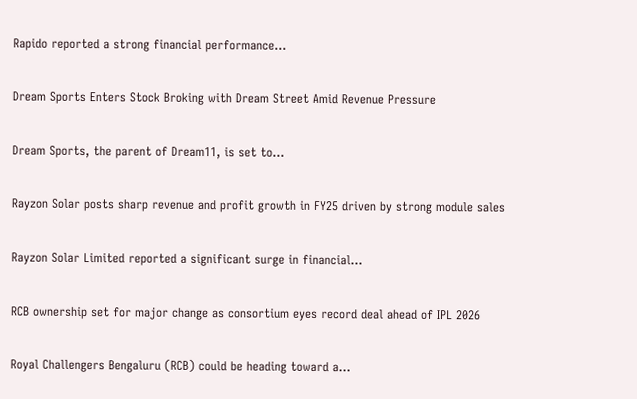Rapido reported a strong financial performance...

Dream Sports Enters Stock Broking with Dream Street Amid Revenue Pressure

Dream Sports, the parent of Dream11, is set to...

Rayzon Solar posts sharp revenue and profit growth in FY25 driven by strong module sales

Rayzon Solar Limited reported a significant surge in financial...

RCB ownership set for major change as consortium eyes record deal ahead of IPL 2026

Royal Challengers Bengaluru (RCB) could be heading toward a...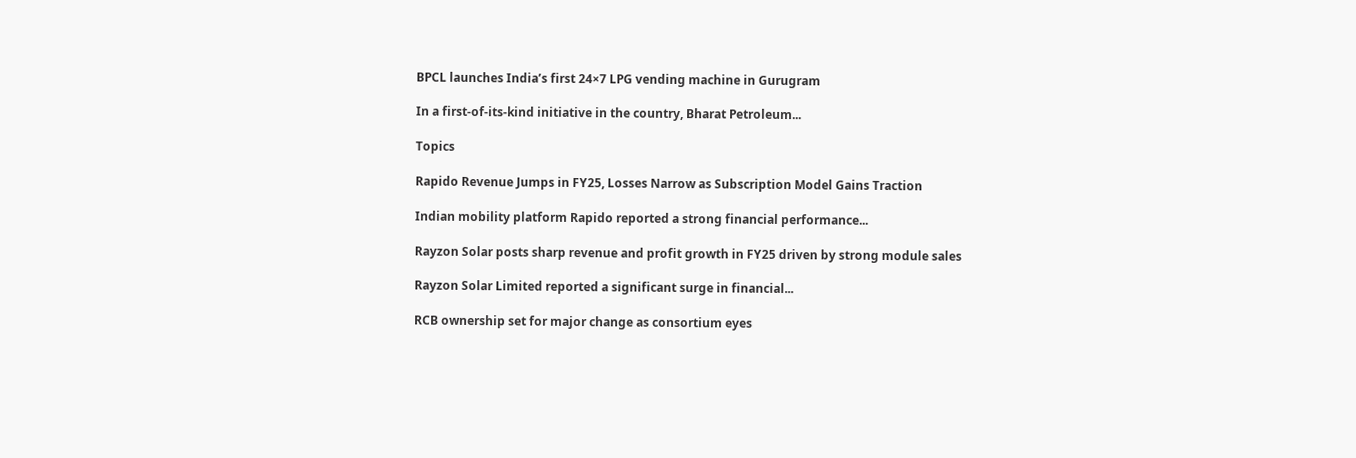BPCL launches India’s first 24×7 LPG vending machine in Gurugram

In a first-of-its-kind initiative in the country, Bharat Petroleum...

Topics

Rapido Revenue Jumps in FY25, Losses Narrow as Subscription Model Gains Traction

Indian mobility platform Rapido reported a strong financial performance...

Rayzon Solar posts sharp revenue and profit growth in FY25 driven by strong module sales

Rayzon Solar Limited reported a significant surge in financial...

RCB ownership set for major change as consortium eyes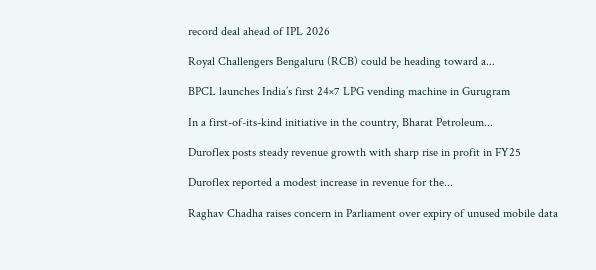record deal ahead of IPL 2026

Royal Challengers Bengaluru (RCB) could be heading toward a...

BPCL launches India’s first 24×7 LPG vending machine in Gurugram

In a first-of-its-kind initiative in the country, Bharat Petroleum...

Duroflex posts steady revenue growth with sharp rise in profit in FY25

Duroflex reported a modest increase in revenue for the...

Raghav Chadha raises concern in Parliament over expiry of unused mobile data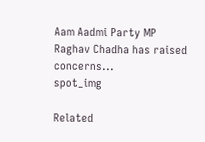Aam Aadmi Party MP Raghav Chadha has raised concerns...
spot_img

Related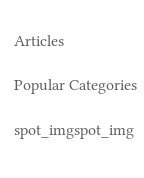Articles

Popular Categories

spot_imgspot_img